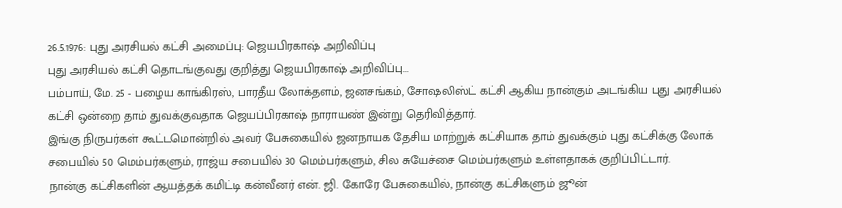26.5.1976: புது அரசியல் கட்சி அமைப்பு: ஜெயபிரகாஷ் அறிவிப்பு
புது அரசியல் கட்சி தொடங்குவது குறித்து ஜெயபிரகாஷ் அறிவிப்பு...
பம்பாய், மே. 25 - பழைய காங்கிரஸ், பாரதீய லோக்தளம், ஜனசங்கம், சோஷலிஸ்ட் கட்சி ஆகிய நான்கும் அடங்கிய புது அரசியல் கட்சி ஒன்றை தாம் துவக்குவதாக ஜெயப்பிரகாஷ் நாராயண் இன்று தெரிவித்தார்.
இங்கு நிருபர்கள் கூட்டமொன்றில் அவர் பேசுகையில் ஜனநாயக தேசிய மாற்றுக் கட்சியாக தாம் துவக்கும் புது கட்சிக்கு லோக் சபையில் 50 மெம்பர்களும், ராஜ்ய சபையில் 30 மெம்பர்களும், சில சுயேச்சை மெம்பர்களும் உள்ளதாகக் குறிப்பிட்டார்.
நான்கு கட்சிகளின் ஆயத்தக் கமிட்டி கன்வீனர் என். ஜி. கோரே பேசுகையில், நான்கு கட்சிகளும் ஜூன்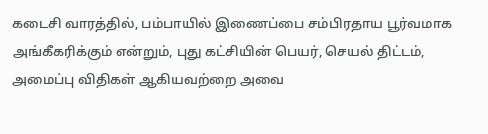கடைசி வாரத்தில், பம்பாயில் இணைப்பை சம்பிரதாய பூர்வமாக அங்கீகரிக்கும் என்றும், புது கட்சியின் பெயர், செயல் திட்டம், அமைப்பு விதிகள் ஆகியவற்றை அவை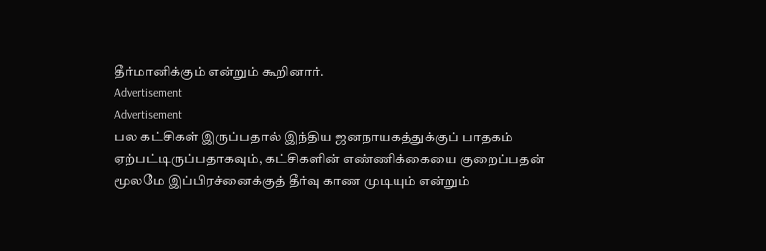தீர்மானிக்கும் என்றும் கூறினார்.
Advertisement
Advertisement
பல கட்சிகள் இருப்பதால் இந்திய ஜனநாயகத்துக்குப் பாதகம் ஏற்பட்டிருப்பதாகவும், கட்சிகளின் எண்ணிக்கையை குறைப்பதன் மூலமே இப்பிரச்னைக்குத் தீர்வு காண முடியும் என்றும்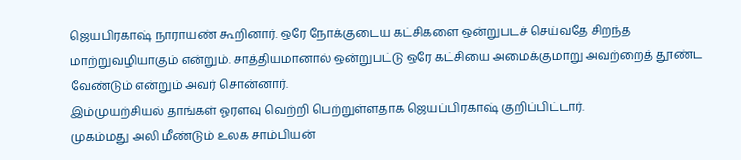ஜெயபிரகாஷ் நாராயண் கூறினார். ஒரே நோக்குடைய கட்சிகளை ஒன்றுபடச் செய்வதே சிறந்த மாற்றுவழியாகும் என்றும். சாத்தியமானால் ஒன்றுபட்டு ஒரே கட்சியை அமைக்குமாறு அவற்றைத் தூண்ட வேண்டும் என்றும் அவர் சொன்னார்.
இம்முயற்சியல் தாங்கள் ஓரளவு வெற்றி பெற்றுள்ளதாக ஜெயப்பிரகாஷ் குறிப்பிட்டார்.
முகம்மது அலி மீண்டும் உலக சாம்பியன்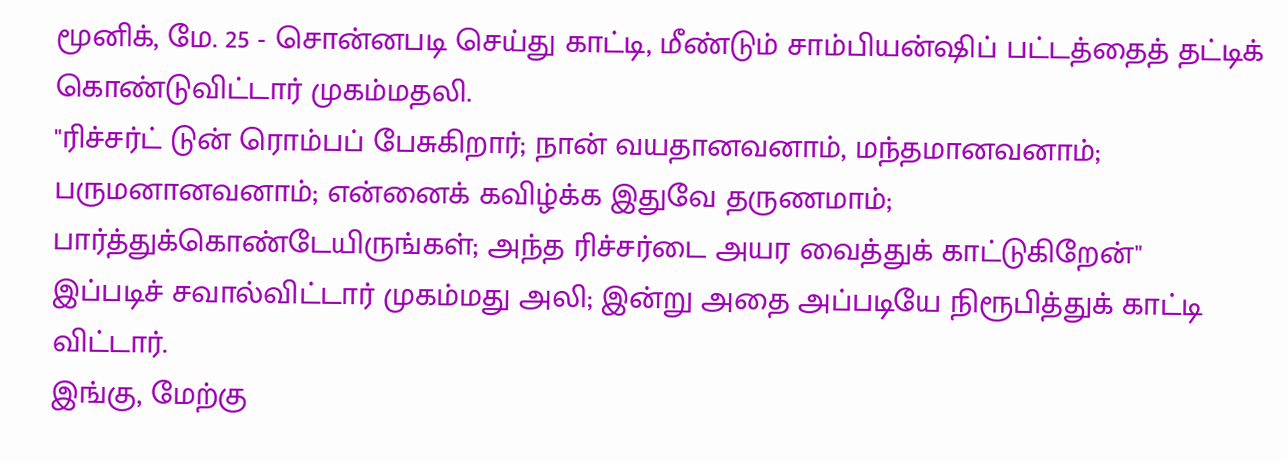மூனிக், மே. 25 - சொன்னபடி செய்து காட்டி, மீண்டும் சாம்பியன்ஷிப் பட்டத்தைத் தட்டிக் கொண்டுவிட்டார் முகம்மதலி.
"ரிச்சர்ட் டுன் ரொம்பப் பேசுகிறார்; நான் வயதானவனாம், மந்தமானவனாம்; பருமனானவனாம்; என்னைக் கவிழ்க்க இதுவே தருணமாம்; பார்த்துக்கொண்டேயிருங்கள்; அந்த ரிச்சர்டை அயர வைத்துக் காட்டுகிறேன்"
இப்படிச் சவால்விட்டார் முகம்மது அலி; இன்று அதை அப்படியே நிரூபித்துக் காட்டி விட்டார்.
இங்கு, மேற்கு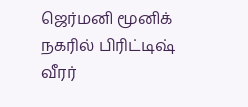ஜெர்மனி மூனிக் நகரில் பிரிட்டிஷ் வீரர்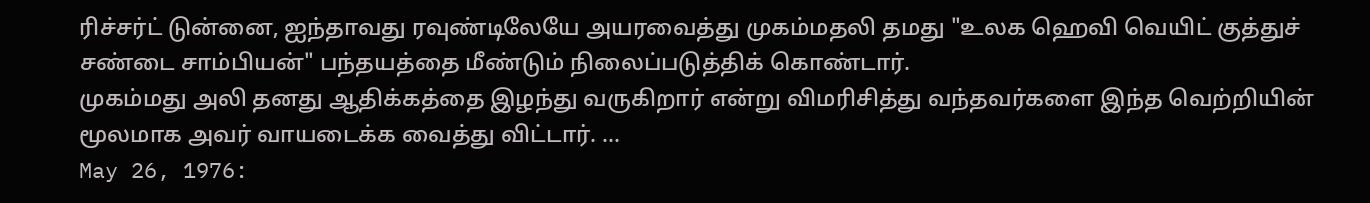ரிச்சர்ட் டுன்னை, ஐந்தாவது ரவுண்டிலேயே அயரவைத்து முகம்மதலி தமது "உலக ஹெவி வெயிட் குத்துச் சண்டை சாம்பியன்" பந்தயத்தை மீண்டும் நிலைப்படுத்திக் கொண்டார்.
முகம்மது அலி தனது ஆதிக்கத்தை இழந்து வருகிறார் என்று விமரிசித்து வந்தவர்களை இந்த வெற்றியின் மூலமாக அவர் வாயடைக்க வைத்து விட்டார். ...
May 26, 1976: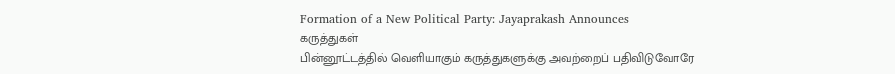Formation of a New Political Party: Jayaprakash Announces
கருத்துகள்
பின்னூட்டத்தில் வெளியாகும் கருத்துகளுக்கு அவற்றைப் பதிவிடுவோரே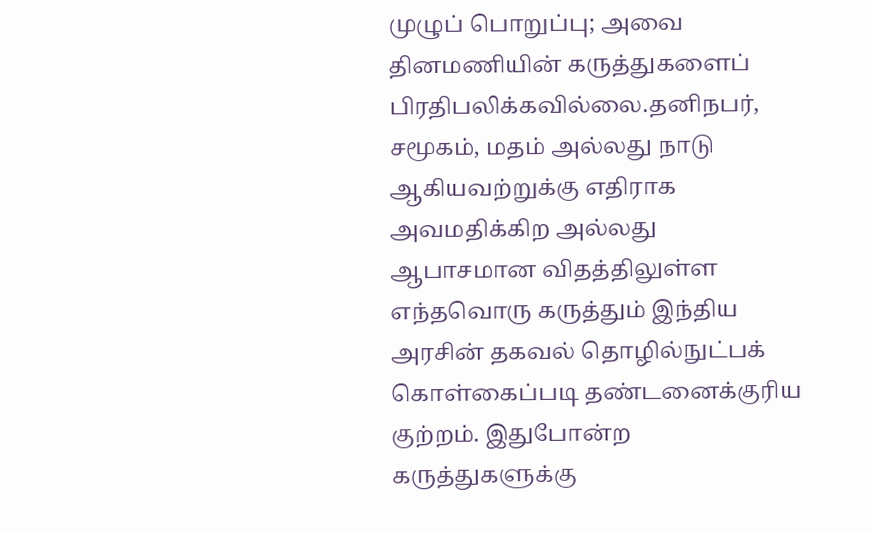முழுப் பொறுப்பு; அவை தினமணியின் கருத்துகளைப் பிரதிபலிக்கவில்லை.தனிநபர், சமூகம், மதம் அல்லது நாடு ஆகியவற்றுக்கு எதிராக அவமதிக்கிற அல்லது ஆபாசமான விதத்திலுள்ள எந்தவொரு கருத்தும் இந்திய அரசின் தகவல் தொழில்நுட்பக் கொள்கைப்படி தண்டனைக்குரிய குற்றம். இதுபோன்ற கருத்துகளுக்கு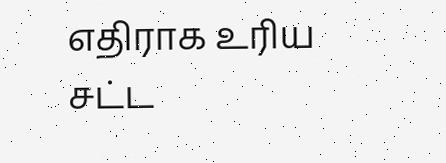எதிராக உரிய சட்ட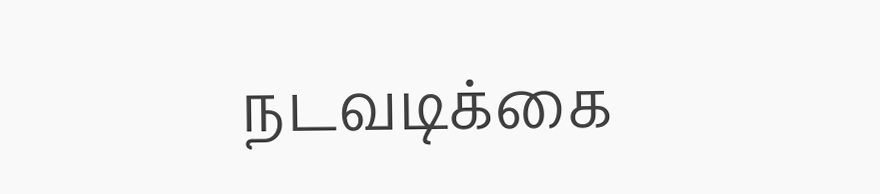நடவடிக்கை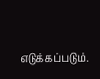எடுக்கப்படும்.